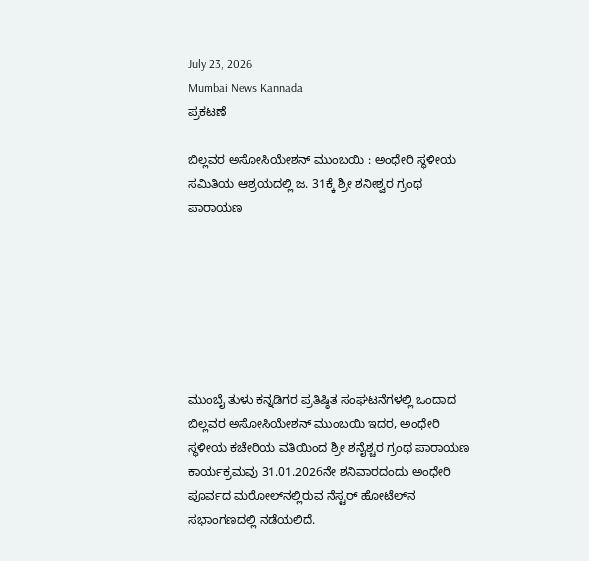July 23, 2026
Mumbai News Kannada
ಪ್ರಕಟಣೆ

ಬಿಲ್ಲವರ ಅಸೋಸಿಯೇಶನ್ ಮುಂಬಯಿ : ಅಂಧೇರಿ ಸ್ಥಳೀಯ ಸಮಿತಿಯ ಆಶ್ರಯದಲ್ಲಿ ಜ. 31ಕ್ಕೆ ಶ್ರೀ ಶನೀಶ್ವರ ಗ್ರಂಥ ಪಾರಾಯಣ







ಮುಂಬೈ ತುಳು ಕನ್ನಡಿಗರ ಪ್ರತಿಷ್ಠಿತ ಸಂಘಟನೆಗಳಲ್ಲಿ ಒಂದಾದ ಬಿಲ್ಲವರ ಅಸೋಸಿಯೇಶನ್ ಮುಂಬಯಿ ಇದರ, ಅಂಧೇರಿ ಸ್ಥಳೀಯ ಕಚೇರಿಯ ವತಿಯಿಂದ ಶ್ರೀ ಶನೈಶ್ಚರ ಗ್ರಂಥ ಪಾರಾಯಣ ಕಾರ್ಯಕ್ರಮವು 31.01.2026ನೇ ಶನಿವಾರದಂದು ಅಂಧೇರಿ ಪೂರ್ವದ ಮರೋಲ್‌ನಲ್ಲಿರುವ ನೆಸ್ಟರ್ ಹೋಟೆಲ್‌ನ ಸಭಾಂಗಣದಲ್ಲಿ ನಡೆಯಲಿದೆ.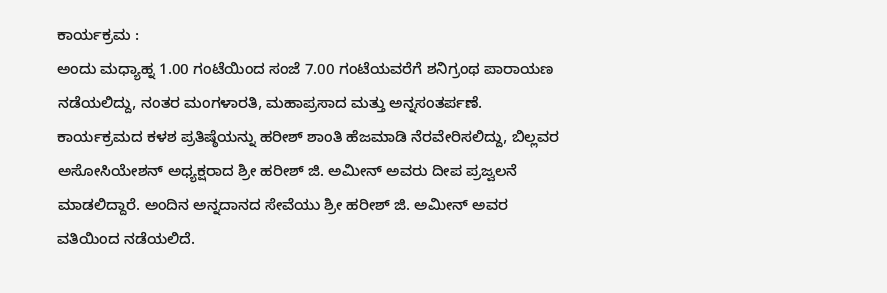ಕಾರ್ಯಕ್ರಮ :
ಅಂದು ಮಧ್ಯಾಹ್ನ 1.00 ಗಂಟೆಯಿಂದ ಸಂಜೆ 7.00 ಗಂಟೆಯವರೆಗೆ ಶನಿಗ್ರಂಥ ಪಾರಾಯಣ ನಡೆಯಲಿದ್ದು, ನಂತರ ಮಂಗಳಾರತಿ, ಮಹಾಪ್ರಸಾದ ಮತ್ತು ಅನ್ನಸಂತರ್ಪಣೆ.
ಕಾರ್ಯಕ್ರಮದ ಕಳಶ ಪ್ರತಿಷ್ಠೆಯನ್ನು ಹರೀಶ್ ಶಾಂತಿ ಹೆಜಮಾಡಿ ನೆರವೇರಿಸಲಿದ್ದು, ಬಿಲ್ಲವರ ಅಸೋಸಿಯೇಶನ್ ಅಧ್ಯಕ್ಷರಾದ ಶ್ರೀ ಹರೀಶ್ ಜಿ. ಅಮೀನ್ ಅವರು ದೀಪ ಪ್ರಜ್ವಲನೆ ಮಾಡಲಿದ್ದಾರೆ. ಅಂದಿನ ಅನ್ನದಾನದ ಸೇವೆಯು ಶ್ರೀ ಹರೀಶ್ ಜಿ. ಅಮೀನ್ ಅವರ ವತಿಯಿಂದ ನಡೆಯಲಿದೆ.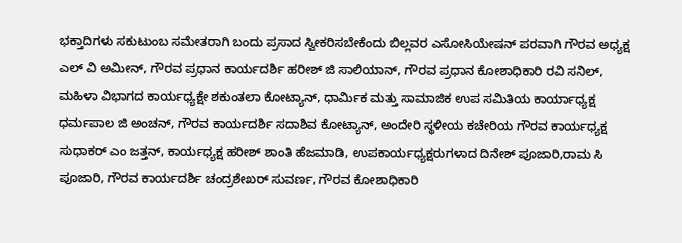ಭಕ್ತಾದಿಗಳು ಸಕುಟುಂಬ ಸಮೇತರಾಗಿ ಬಂದು ಪ್ರಸಾದ ಸ್ವೀಕರಿಸಬೇಕೆಂದು ಬಿಲ್ಲವರ ಎಸೋಸಿಯೇಷನ್ ಪರವಾಗಿ ಗೌರವ ಅಧ್ಯಕ್ಷ ಎಲ್ ವಿ ಅಮೀನ್, ಗೌರವ ಪ್ರಧಾನ ಕಾರ್ಯದರ್ಶಿ ಹರೀಶ್ ಜಿ ಸಾಲಿಯಾನ್, ಗೌರವ ಪ್ರಧಾನ ಕೋಶಾಧಿಕಾರಿ ರವಿ ಸನಿಲ್, ಮಹಿಳಾ ವಿಭಾಗದ ಕಾರ್ಯಧ್ಯಕ್ಷೇ ಶಕುಂತಲಾ ಕೋಟ್ಯಾನ್, ಧಾರ್ಮಿಕ ಮತ್ತು ಸಾಮಾಜಿಕ ಉಪ ಸಮಿತಿಯ ಕಾರ್ಯಾಧ್ಯಕ್ಷ ಧರ್ಮಪಾಲ ಜಿ ಅಂಚನ್, ಗೌರವ ಕಾರ್ಯದರ್ಶಿ ಸದಾಶಿವ ಕೋಟ್ಯಾನ್, ಅಂದೇರಿ ಸ್ಥಳೀಯ ಕಚೇರಿಯ ಗೌರವ ಕಾರ್ಯಧ್ಯಕ್ಷ ಸುಧಾಕರ್ ಎಂ ಜತ್ತನ್, ಕಾರ್ಯಧ್ಯಕ್ಷ ಹರೀಶ್ ಶಾಂತಿ ಹೆಜಮಾಡಿ, ಉಪಕಾರ್ಯಧ್ಯಕ್ಷರುಗಳಾದ ದಿನೇಶ್ ಪೂಜಾರಿ,ರಾಮ ಸಿ ಪೂಜಾರಿ, ಗೌರವ ಕಾರ್ಯದರ್ಶಿ ಚಂದ್ರಶೇಖರ್ ಸುವರ್ಣ, ಗೌರವ ಕೋಶಾಧಿಕಾರಿ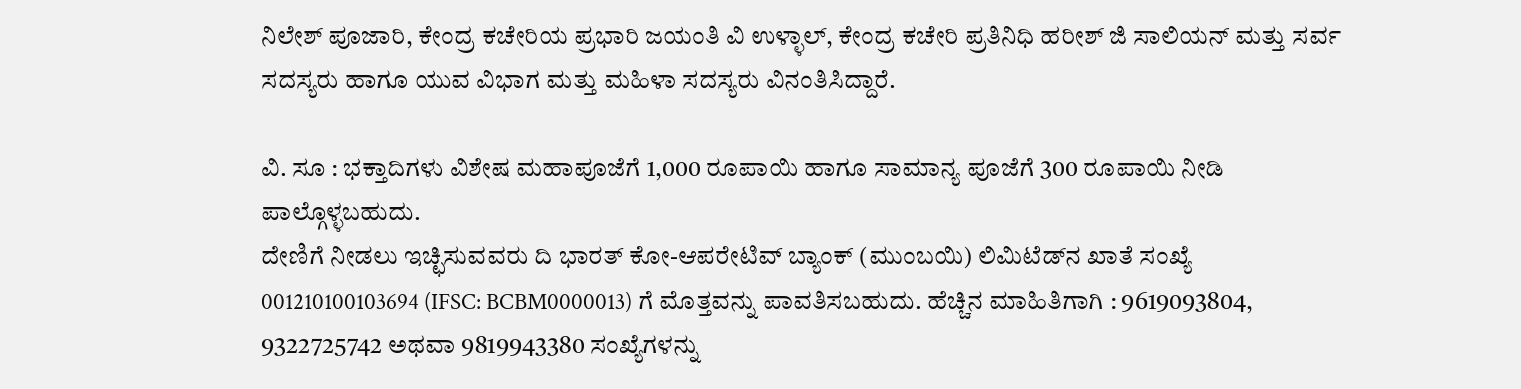ನಿಲೇಶ್ ಪೂಜಾರಿ, ಕೇಂದ್ರ ಕಚೇರಿಯ ಪ್ರಭಾರಿ ಜಯಂತಿ ವಿ ಉಳ್ಳಾಲ್, ಕೇಂದ್ರ ಕಚೇರಿ ಪ್ರತಿನಿಧಿ ಹರೀಶ್ ಜಿ ಸಾಲಿಯನ್ ಮತ್ತು ಸರ್ವ ಸದಸ್ಯರು ಹಾಗೂ ಯುವ ವಿಭಾಗ ಮತ್ತು ಮಹಿಳಾ ಸದಸ್ಯರು ವಿನಂತಿಸಿದ್ದಾರೆ.

ವಿ. ಸೂ : ಭಕ್ತಾದಿಗಳು ವಿಶೇಷ ಮಹಾಪೂಜೆಗೆ 1,000 ರೂಪಾಯಿ ಹಾಗೂ ಸಾಮಾನ್ಯ ಪೂಜೆಗೆ 300 ರೂಪಾಯಿ ನೀಡಿ ಪಾಲ್ಗೊಳ್ಳಬಹುದು.
ದೇಣಿಗೆ ನೀಡಲು ಇಚ್ಛಿಸುವವರು ದಿ ಭಾರತ್ ಕೋ-ಆಪರೇಟಿವ್ ಬ್ಯಾಂಕ್ (ಮುಂಬಯಿ) ಲಿಮಿಟೆಡ್‌ನ ಖಾತೆ ಸಂಖ್ಯೆ 001210100103694 (IFSC: BCBM0000013) ಗೆ ಮೊತ್ತವನ್ನು ಪಾವತಿಸಬಹುದು. ಹೆಚ್ಚಿನ ಮಾಹಿತಿಗಾಗಿ : 9619093804, 9322725742 ಅಥವಾ 9819943380 ಸಂಖ್ಯೆಗಳನ್ನು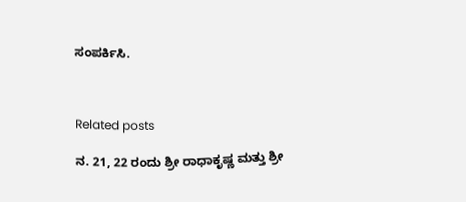ಸಂಪರ್ಕಿಸಿ.



Related posts

ನ. 21, 22 ರಂದು ಶ್ರೀ ರಾಧಾಕೃಷ್ಣ ಮತ್ತು ಶ್ರೀ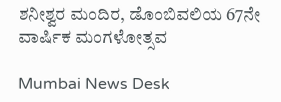ಶನೀಶ್ವರ ಮಂದಿರ, ಡೊಂಬಿವಲಿಯ 67ನೇ ವಾರ್ಷಿಕ ಮಂಗಳೋತ್ಸವ

Mumbai News Desk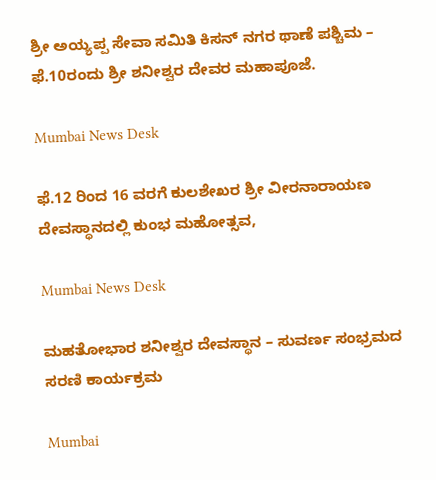ಶ್ರೀ ಅಯ್ಯಪ್ಪ ಸೇವಾ ಸಮಿತಿ ಕಿಸನ್ ನಗರ ಥಾಣೆ ಪಶ್ಚಿಮ – ಫೆ.10ರಂದು ಶ್ರೀ ಶನೀಶ್ವರ ದೇವರ ಮಹಾಪೂಜೆ.

Mumbai News Desk

ಫೆ.12 ರಿಂದ 16 ವರಗೆ ಕುಲಶೇಖರ ಶ್ರೀ ವೀರನಾರಾಯಣ ದೇವಸ್ಥಾನದಲ್ಲಿ ಕುಂಭ ಮಹೋತ್ಸವ,

Mumbai News Desk

ಮಹತೋಭಾರ ಶನೀಶ್ವರ ದೇವಸ್ಥಾನ – ಸುವರ್ಣ ಸಂಭ್ರಮದ ಸರಣಿ ಕಾರ್ಯಕ್ರಮ

Mumbai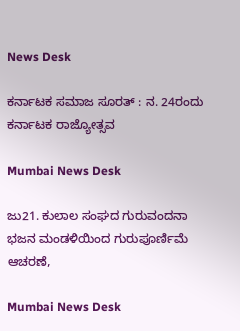News Desk

ಕರ್ನಾಟಕ ಸಮಾಜ ಸೂರತ್ : ನ. 24ರಂದು ಕರ್ನಾಟಕ ರಾಜ್ಯೋತ್ಸವ

Mumbai News Desk

ಜು21. ಕುಲಾಲ ಸಂಘದ ಗುರುವಂದನಾ ಭಜನ ಮಂಡಳಿಯಿಂದ ಗುರುಪೂರ್ಣಿಮೆ ಆಚರಣೆ,

Mumbai News Desk